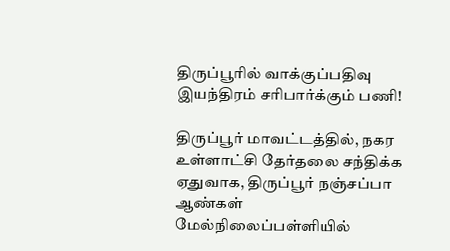திருப்பூரில் வாக்குப்பதிவு இயந்திரம் சரிபார்க்கும் பணி!

திருப்பூர் மாவட்டத்தில், நகர உள்ளாட்சி தேர்தலை சந்திக்க ஏதுவாக, திருப்பூர் நஞ்சப்பா ஆண்கள் மேல்நிலைப்பள்ளியில்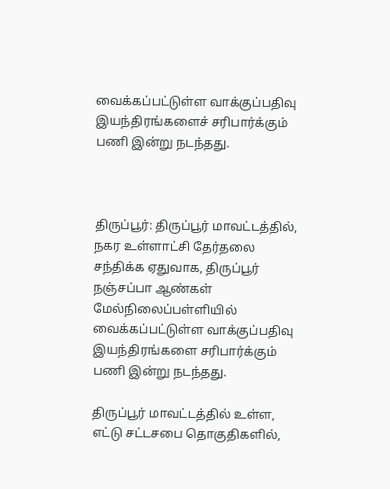வைக்கப்பட்டுள்ள வாக்குப்பதிவு இயந்திரங்களைச் சரிபார்க்கும் பணி இன்று நடந்தது.



திருப்பூர்: திருப்பூர் மாவட்டத்தில், நகர உள்ளாட்சி தேர்தலை சந்திக்க ஏதுவாக, திருப்பூர் நஞ்சப்பா ஆண்கள் மேல்நிலைப்பள்ளியில் வைக்கப்பட்டுள்ள வாக்குப்பதிவு இயந்திரங்களை சரிபார்க்கும் பணி இன்று நடந்தது.

திருப்பூர் மாவட்டத்தில் உள்ள, எட்டு சட்டசபை தொகுதிகளில்,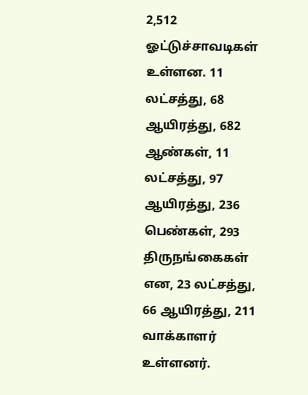2,512 ஓட்டுச்சாவடிகள் உள்ளன. 11 லட்சத்து, 68 ஆயிரத்து, 682 ஆண்கள், 11 லட்சத்து, 97 ஆயிரத்து, 236 பெண்கள், 293 திருநங்கைகள் என, 23 லட்சத்து, 66 ஆயிரத்து, 211 வாக்காளர் உள்ளனர்.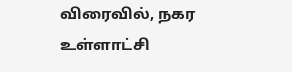விரைவில், நகர உள்ளாட்சி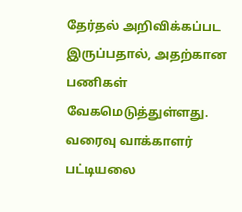தேர்தல் அறிவிக்கப்பட இருப்பதால், அதற்கான பணிகள் வேகமெடுத்துள்ளது. வரைவு வாக்காளர் பட்டியலை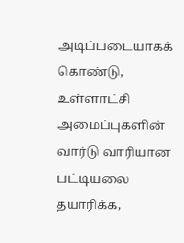அடிப்படையாகக் கொண்டு, உள்ளாட்சி அமைப்புகளின் வார்டு வாரியான பட்டியலை தயாரிக்க,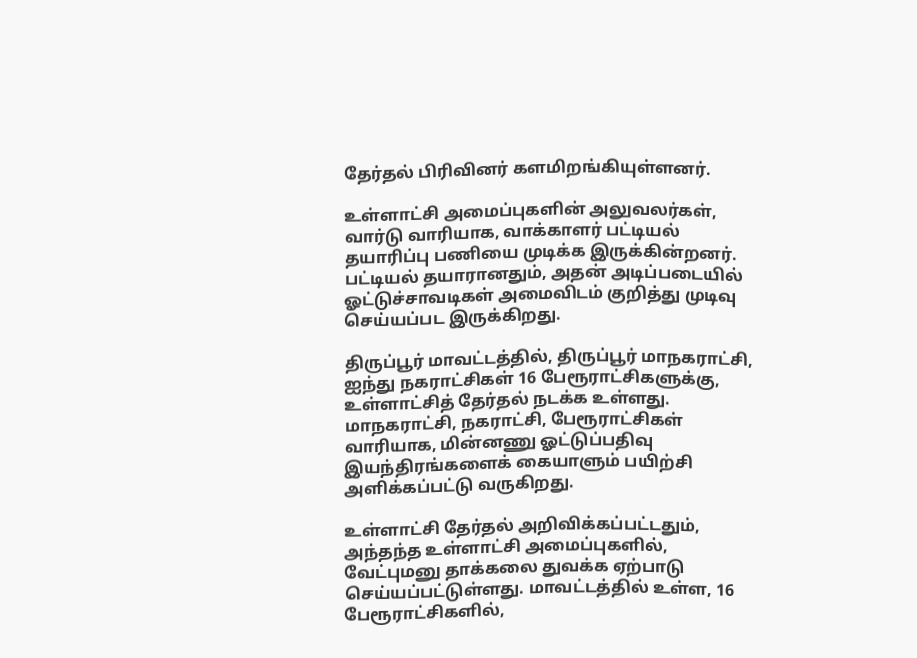தேர்தல் பிரிவினர் களமிறங்கியுள்ளனர்.

உள்ளாட்சி அமைப்புகளின் அலுவலர்கள், வார்டு வாரியாக, வாக்காளர் பட்டியல் தயாரிப்பு பணியை முடிக்க இருக்கின்றனர். பட்டியல் தயாரானதும், அதன் அடிப்படையில் ஓட்டுச்சாவடிகள் அமைவிடம் குறித்து முடிவு செய்யப்பட இருக்கிறது.

திருப்பூர் மாவட்டத்தில், திருப்பூர் மாநகராட்சி, ஐந்து நகராட்சிகள் 16 பேரூராட்சிகளுக்கு, உள்ளாட்சித் தேர்தல் நடக்க உள்ளது. மாநகராட்சி, நகராட்சி, பேரூராட்சிகள் வாரியாக, மின்னணு ஓட்டுப்பதிவு இயந்திரங்களைக் கையாளும் பயிற்சி அளிக்கப்பட்டு வருகிறது.

உள்ளாட்சி தேர்தல் அறிவிக்கப்பட்டதும், அந்தந்த உள்ளாட்சி அமைப்புகளில், வேட்புமனு தாக்கலை துவக்க ஏற்பாடு செய்யப்பட்டுள்ளது. மாவட்டத்தில் உள்ள, 16 பேரூராட்சிகளில்,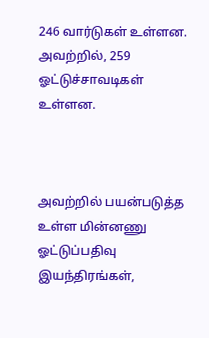246 வார்டுகள் உள்ளன. அவற்றில், 259 ஓட்டுச்சாவடிகள் உள்ளன.



அவற்றில் பயன்படுத்த உள்ள மின்னணு ஓட்டுப்பதிவு இயந்திரங்கள்,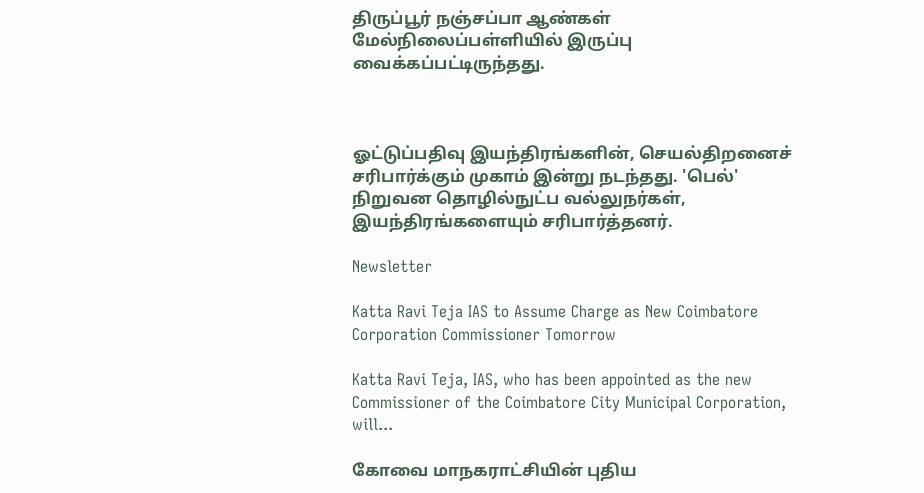திருப்பூர் நஞ்சப்பா ஆண்கள் மேல்நிலைப்பள்ளியில் இருப்பு வைக்கப்பட்டிருந்தது.



ஓட்டுப்பதிவு இயந்திரங்களின், செயல்திறனைச் சரிபார்க்கும் முகாம் இன்று நடந்தது. 'பெல்' நிறுவன தொழில்நுட்ப வல்லுநர்கள், இயந்திரங்களையும் சரிபார்த்தனர்.

Newsletter

Katta Ravi Teja IAS to Assume Charge as New Coimbatore Corporation Commissioner Tomorrow

Katta Ravi Teja, IAS, who has been appointed as the new Commissioner of the Coimbatore City Municipal Corporation, will...

கோவை மாநகராட்சியின் புதிய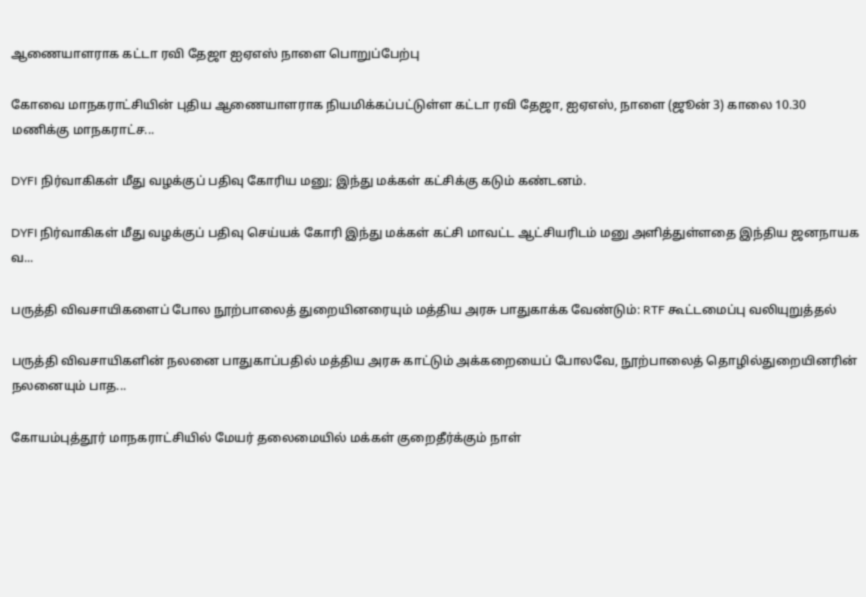ஆணையாளராக கட்டா ரவி தேஜா ஐஏஎஸ் நாளை பொறுப்பேற்பு

கோவை மாநகராட்சியின் புதிய ஆணையாளராக நியமிக்கப்பட்டுள்ள கட்டா ரவி தேஜா, ஐஏஎஸ், நாளை (ஜூன் 3) காலை 10.30 மணிக்கு மாநகராட்ச...

DYFI நிர்வாகிகள் மீது வழக்குப் பதிவு கோரிய மனு; இந்து மக்கள் கட்சிக்கு கடும் கண்டனம்.

DYFI நிர்வாகிகள் மீது வழக்குப் பதிவு செய்யக் கோரி இந்து மக்கள் கட்சி மாவட்ட ஆட்சியரிடம் மனு அளித்துள்ளதை இந்திய ஜனநாயக வ...

பருத்தி விவசாயிகளைப் போல நூற்பாலைத் துறையினரையும் மத்திய அரசு பாதுகாக்க வேண்டும்: RTF கூட்டமைப்பு வலியுறுத்தல்

பருத்தி விவசாயிகளின் நலனை பாதுகாப்பதில் மத்திய அரசு காட்டும் அக்கறையைப் போலவே, நூற்பாலைத் தொழில்துறையினரின் நலனையும் பாத...

கோயம்புத்தூர் மாநகராட்சியில் மேயர் தலைமையில் மக்கள் குறைதீர்க்கும் நாள்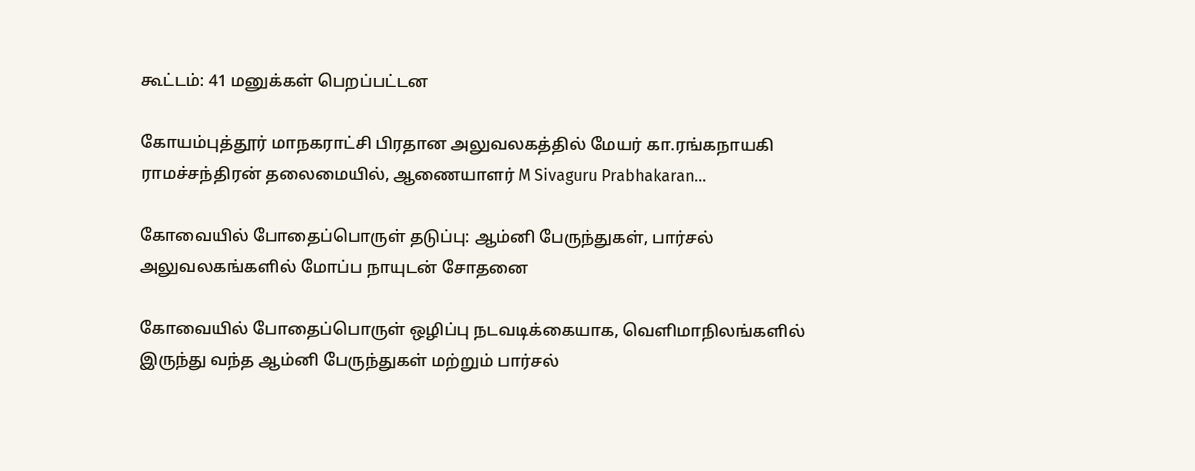கூட்டம்: 41 மனுக்கள் பெறப்பட்டன

கோயம்புத்தூர் மாநகராட்சி பிரதான அலுவலகத்தில் மேயர் கா.ரங்கநாயகி ராமச்சந்திரன் தலைமையில், ஆணையாளர் M Sivaguru Prabhakaran...

கோவையில் போதைப்பொருள் தடுப்பு: ஆம்னி பேருந்துகள், பார்சல் அலுவலகங்களில் மோப்ப நாயுடன் சோதனை

கோவையில் போதைப்பொருள் ஒழிப்பு நடவடிக்கையாக, வெளிமாநிலங்களில் இருந்து வந்த ஆம்னி பேருந்துகள் மற்றும் பார்சல்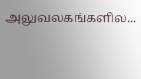அலுவலகங்களில...